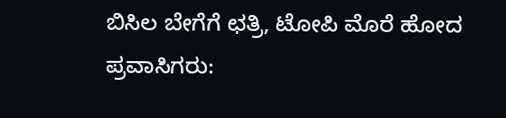ಬಿಸಿಲ ಬೇಗೆಗೆ ಛತ್ರಿ, ಟೋಪಿ ಮೊರೆ ಹೋದ ಪ್ರವಾಸಿಗರು: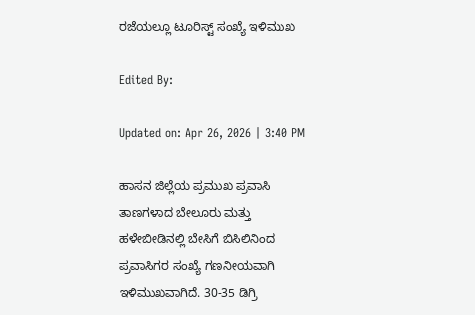ರಜೆಯಲ್ಲೂ ಟೂರಿಸ್ಟ್ ಸಂಖ್ಯೆ ಇಳಿಮುಖ

Edited By:

Updated on: Apr 26, 2026 | 3:40 PM

ಹಾಸನ ಜಿಲ್ಲೆಯ ಪ್ರಮುಖ ಪ್ರವಾಸಿ ತಾಣಗಳಾದ ಬೇಲೂರು ಮತ್ತು ಹಳೇಬೀಡಿನಲ್ಲಿ ಬೇಸಿಗೆ ಬಿಸಿಲಿನಿಂದ ಪ್ರವಾಸಿಗರ ಸಂಖ್ಯೆ ಗಣನೀಯವಾಗಿ ಇಳಿಮುಖವಾಗಿದೆ. 30-35 ಡಿಗ್ರಿ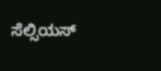ಸೆಲ್ಸಿಯಸ್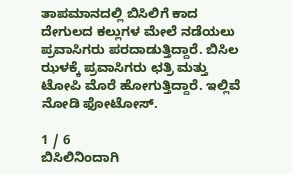ತಾಪಮಾನದಲ್ಲಿ ಬಿಸಿಲಿಗೆ ಕಾದ ದೇಗುಲದ ಕಲ್ಲುಗಳ ಮೇಲೆ ನಡೆಯಲು ಪ್ರವಾಸಿಗರು ಪರದಾಡುತ್ತಿದ್ದಾರೆ. ಬಿಸಿಲ ಝಳಕ್ಕೆ ಪ್ರವಾಸಿಗರು ಛತ್ರಿ ಮತ್ತು ಟೋಪಿ ಮೊರೆ ಹೋಗುತ್ತಿದ್ದಾರೆ. ಇಲ್ಲಿವೆ ನೋಡಿ ಫೋಟೋಸ್.

1 / 6
ಬಿಸಿಲಿನಿಂದಾಗಿ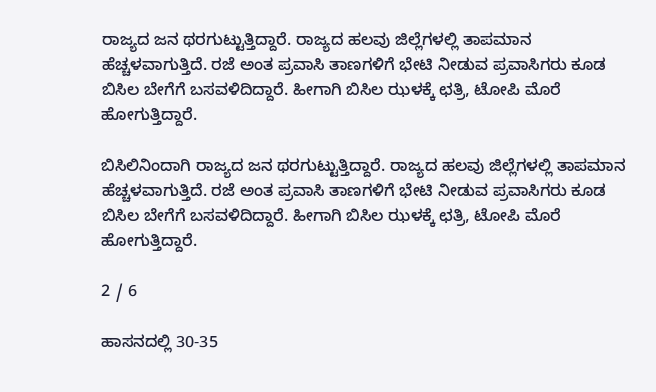ರಾಜ್ಯದ ಜನ ಥರಗುಟ್ಟುತ್ತಿದ್ದಾರೆ. ರಾಜ್ಯದ ಹಲವು ಜಿಲ್ಲೆಗಳಲ್ಲಿ ತಾಪಮಾನ ಹೆಚ್ಚಳವಾಗುತ್ತಿದೆ. ರಜೆ ಅಂತ ಪ್ರವಾಸಿ ತಾಣಗಳಿಗೆ ಭೇಟಿ ನೀಡುವ ಪ್ರವಾಸಿಗರು ಕೂಡ ಬಿಸಿಲ ಬೇಗೆಗೆ ಬಸವಳಿದಿದ್ದಾರೆ. ಹೀಗಾಗಿ ಬಿಸಿಲ ಝಳಕ್ಕೆ ಛತ್ರಿ, ಟೋಪಿ ಮೊರೆ ಹೋಗುತ್ತಿದ್ದಾರೆ.

ಬಿಸಿಲಿನಿಂದಾಗಿ ರಾಜ್ಯದ ಜನ ಥರಗುಟ್ಟುತ್ತಿದ್ದಾರೆ. ರಾಜ್ಯದ ಹಲವು ಜಿಲ್ಲೆಗಳಲ್ಲಿ ತಾಪಮಾನ ಹೆಚ್ಚಳವಾಗುತ್ತಿದೆ. ರಜೆ ಅಂತ ಪ್ರವಾಸಿ ತಾಣಗಳಿಗೆ ಭೇಟಿ ನೀಡುವ ಪ್ರವಾಸಿಗರು ಕೂಡ ಬಿಸಿಲ ಬೇಗೆಗೆ ಬಸವಳಿದಿದ್ದಾರೆ. ಹೀಗಾಗಿ ಬಿಸಿಲ ಝಳಕ್ಕೆ ಛತ್ರಿ, ಟೋಪಿ ಮೊರೆ ಹೋಗುತ್ತಿದ್ದಾರೆ.

2 / 6

ಹಾಸನದಲ್ಲಿ 30-35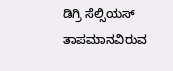ಡಿಗ್ರಿ ಸೆಲ್ಸಿಯಸ್ ತಾಪಮಾನವಿರುವ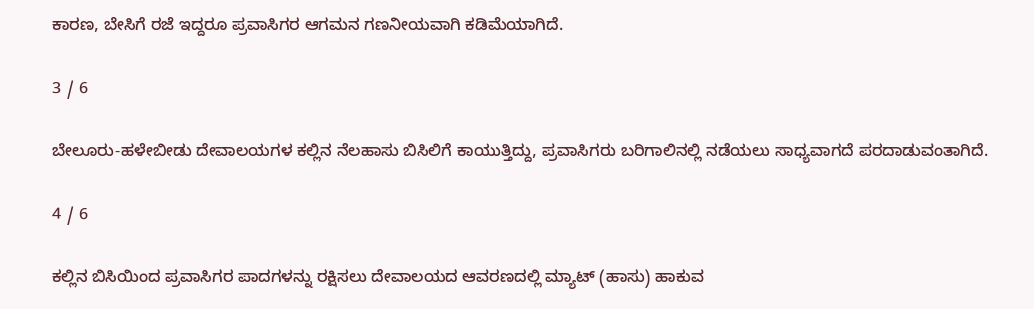ಕಾರಣ, ಬೇಸಿಗೆ ರಜೆ ಇದ್ದರೂ ಪ್ರವಾಸಿಗರ ಆಗಮನ ಗಣನೀಯವಾಗಿ ಕಡಿಮೆಯಾಗಿದೆ.

3 / 6

ಬೇಲೂರು-ಹಳೇಬೀಡು ದೇವಾಲಯಗಳ ಕಲ್ಲಿನ ನೆಲಹಾಸು ಬಿಸಿಲಿಗೆ ಕಾಯುತ್ತಿದ್ದು, ಪ್ರವಾಸಿಗರು ಬರಿಗಾಲಿನಲ್ಲಿ ನಡೆಯಲು ಸಾಧ್ಯವಾಗದೆ ಪರದಾಡುವಂತಾಗಿದೆ.

4 / 6

ಕಲ್ಲಿನ ಬಿಸಿಯಿಂದ ಪ್ರವಾಸಿಗರ ಪಾದಗಳನ್ನು ರಕ್ಷಿಸಲು ದೇವಾಲಯದ ಆವರಣದಲ್ಲಿ ಮ್ಯಾಟ್ (ಹಾಸು) ಹಾಕುವ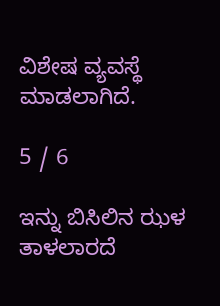ವಿಶೇಷ ವ್ಯವಸ್ಥೆ ಮಾಡಲಾಗಿದೆ.

5 / 6

ಇನ್ನು ಬಿಸಿಲಿನ ಝಳ ತಾಳಲಾರದೆ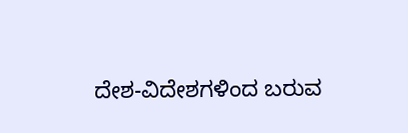ದೇಶ-ವಿದೇಶಗಳಿಂದ ಬರುವ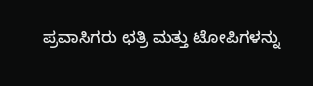ಪ್ರವಾಸಿಗರು ಛತ್ರಿ ಮತ್ತು ಟೋಪಿಗಳನ್ನು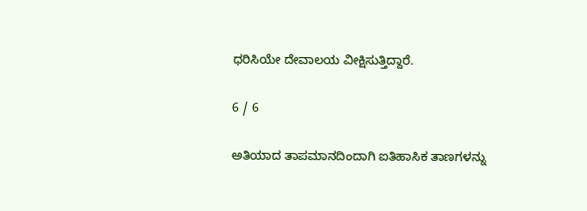ಧರಿಸಿಯೇ ದೇವಾಲಯ ವೀಕ್ಷಿಸುತ್ತಿದ್ದಾರೆ.

6 / 6

ಅತಿಯಾದ ತಾಪಮಾನದಿಂದಾಗಿ ಐತಿಹಾಸಿಕ ತಾಣಗಳನ್ನು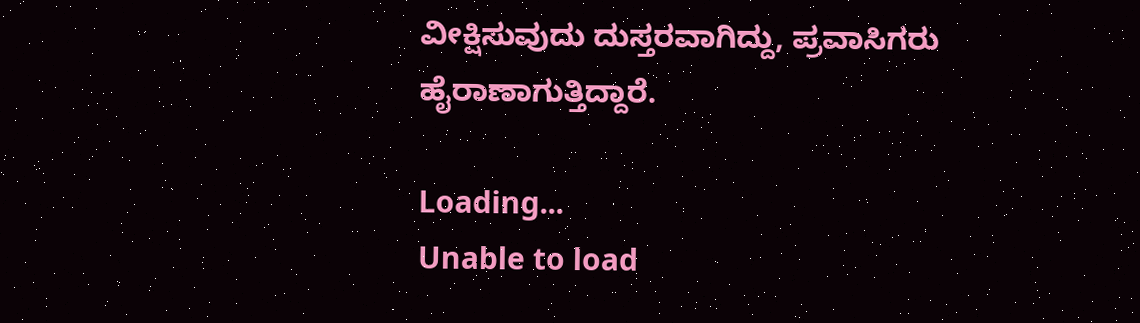ವೀಕ್ಷಿಸುವುದು ದುಸ್ತರವಾಗಿದ್ದು, ಪ್ರವಾಸಿಗರು ಹೈರಾಣಾಗುತ್ತಿದ್ದಾರೆ.

Loading...
Unable to load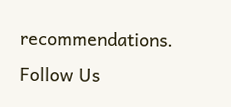recommendations.
Follow Us